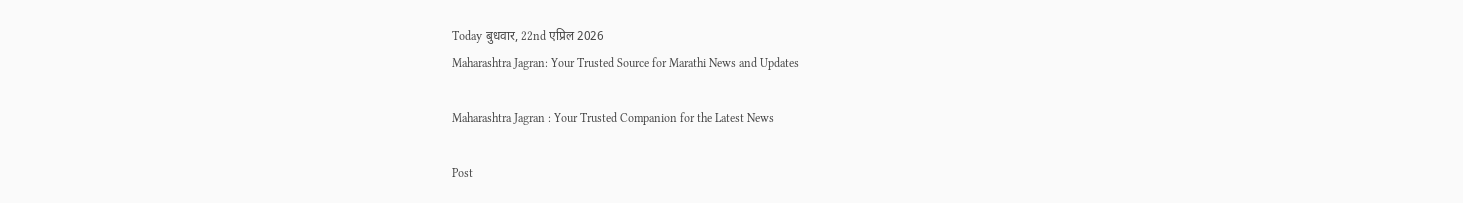Today बुधवार, 22nd एप्रिल 2026
Maharashtra Jagran: Your Trusted Source for Marathi News and Updates

Maharashtra Jagran : Your Trusted Companion for the Latest News

Post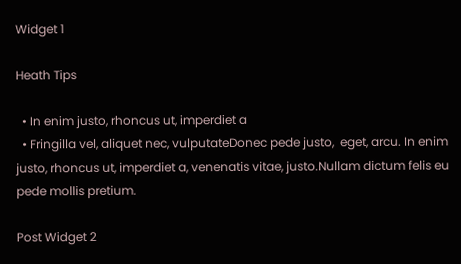Widget 1

Heath Tips

  • In enim justo, rhoncus ut, imperdiet a
  • Fringilla vel, aliquet nec, vulputateDonec pede justo,  eget, arcu. In enim justo, rhoncus ut, imperdiet a, venenatis vitae, justo.Nullam dictum felis eu pede mollis pretium.

Post Widget 2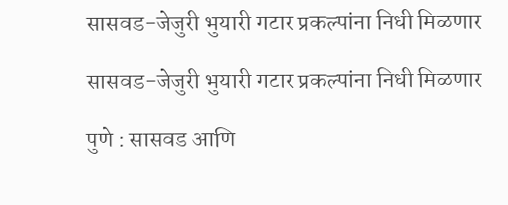सासवड-जेजुरी भुयारी गटार प्रकल्पांना निधी मिळणार

सासवड-जेजुरी भुयारी गटार प्रकल्पांना निधी मिळणार

पुणे : सासवड आणि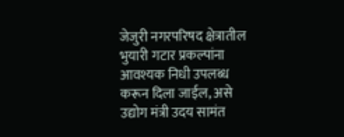जेजुरी नगरपरिषद क्षेत्रातील भुयारी गटार प्रकल्पांना आवश्यक निधी उपलब्ध करून दिला जाईल, असे उद्योग मंत्री उदय सामंत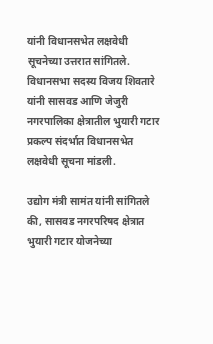यांनी विधानसभेत लक्षवेधी सूचनेच्या उत्तरात सांगितले. विधानसभा सदस्य विजय शिवतारे यांनी सासवड आणि जेजुरी नगरपालिका क्षेत्रातील भुयारी गटार प्रकल्प संदर्भात विधानसभेत लक्षवेधी सूचना मांडली.

उद्योग मंत्री सामंत यांनी सांगितले की, सासवड नगरपरिषद क्षेत्रात भुयारी गटार योजनेच्या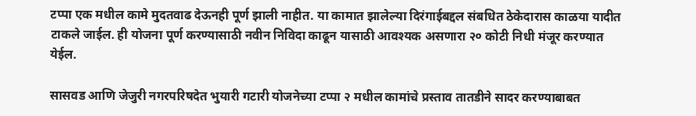टप्पा एक मधील कामे मुदतवाढ देऊनही पूर्ण झाली नाहीत. या कामात झालेल्या दिरंगाईबद्दल संबधित ठेकेदारास काळया यादीत टाकले जाईल. ही योजना पूर्ण करण्यासाठी नवीन निविदा काढून यासाठी आवश्यक असणारा २० कोटी निधी मंजूर करण्यात येईल.

सासवड आणि जेजुरी नगरपरिषदेत भुयारी गटारी योजनेच्या टप्पा २ मधील कामांचे प्रस्ताव तातडीने सादर करण्याबाबत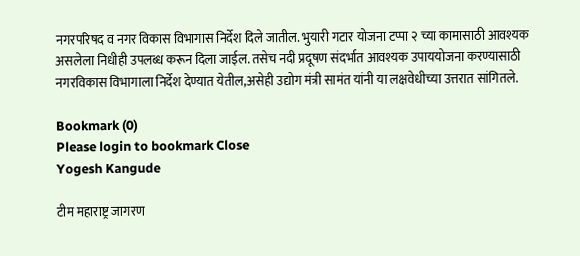नगरपरिषद व नगर विकास विभागास निर्देश दिले जातील. भुयारी गटार योजना टप्पा २ च्या कामासाठी आवश्यक असलेला निधीही उपलब्ध करून दिला जाईल. तसेच नदी प्रदूषण संदर्भात आवश्यक उपाययोजना करण्यासाठी नगरविकास विभागाला निर्देश देण्यात येतील,असेही उद्योग मंत्री सामंत यांनी या लक्षवेधीच्या उत्तरात सांगितले.

Bookmark (0)
Please login to bookmark Close
Yogesh Kangude

टीम महाराष्ट्र जागरण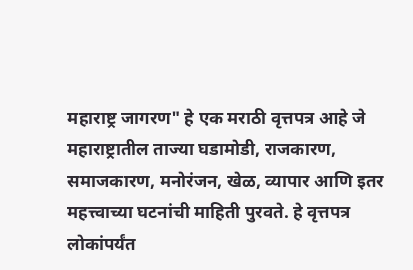महाराष्ट्र जागरण" हे एक मराठी वृत्तपत्र आहे जे महाराष्ट्रातील ताज्या घडामोडी, राजकारण, समाजकारण, मनोरंजन, खेळ, व्यापार आणि इतर महत्त्वाच्या घटनांची माहिती पुरवते. हे वृत्तपत्र लोकांपर्यंत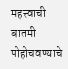महत्त्वाची बातमी पोहोचवण्याचे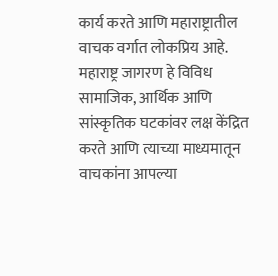कार्य करते आणि महाराष्ट्रातील वाचक वर्गात लोकप्रिय आहे. महाराष्ट्र जागरण हे विविध सामाजिक, आर्थिक आणि सांस्कृतिक घटकांवर लक्ष केंद्रित करते आणि त्याच्या माध्यमातून वाचकांना आपल्या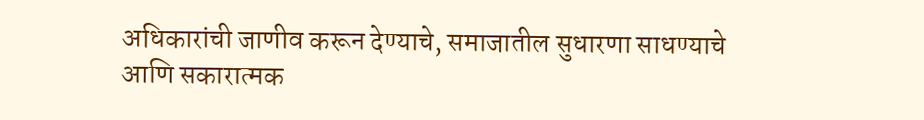अधिकारांची जाणीव करून देण्याचे, समाजातील सुधारणा साधण्याचे आणि सकारात्मक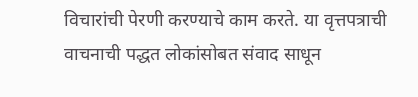विचारांची पेरणी करण्याचे काम करते. या वृत्तपत्राची वाचनाची पद्धत लोकांसोबत संवाद साधून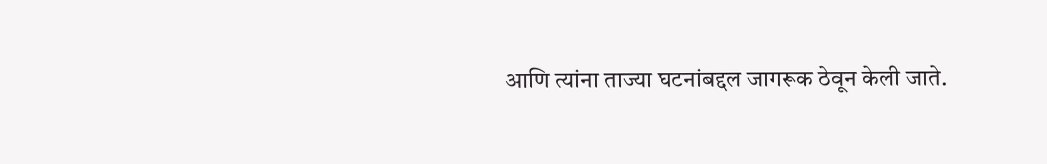आणि त्यांना ताज्या घटनांबद्दल जागरूक ठेवून केली जाते.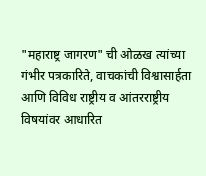"महाराष्ट्र जागरण" ची ओळख त्यांच्या गंभीर पत्रकारिते, वाचकांची विश्वासार्हता आणि विविध राष्ट्रीय व आंतरराष्ट्रीय विषयांवर आधारित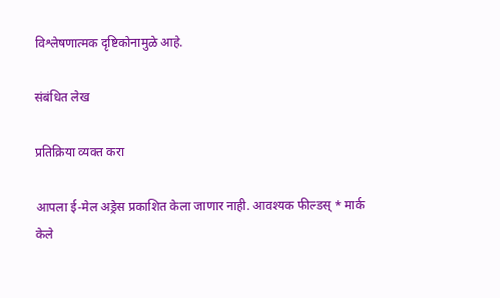विश्लेषणात्मक दृष्टिकोनामुळे आहे.

संबंधित लेख

प्रतिक्रिया व्यक्त करा

आपला ई-मेल अड्रेस प्रकाशित केला जाणार नाही. आवश्यक फील्डस् * मार्क केले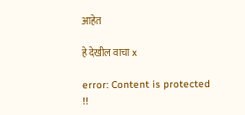आहेत

हे देखील वाचा x

error: Content is protected !!